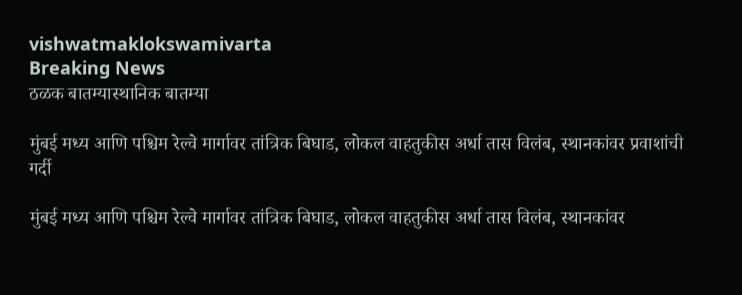vishwatmaklokswamivarta
Breaking News
ठळक बातम्यास्थानिक बातम्या

मुंबई मध्य आणि पश्चिम रेल्वे मार्गावर तांत्रिक बिघाड, लोकल वाहतुकीस अर्धा तास विलंब, स्थानकांवर प्रवाशांची गर्दी

मुंबई मध्य आणि पश्चिम रेल्वे मार्गावर तांत्रिक बिघाड, लोकल वाहतुकीस अर्धा तास विलंब, स्थानकांवर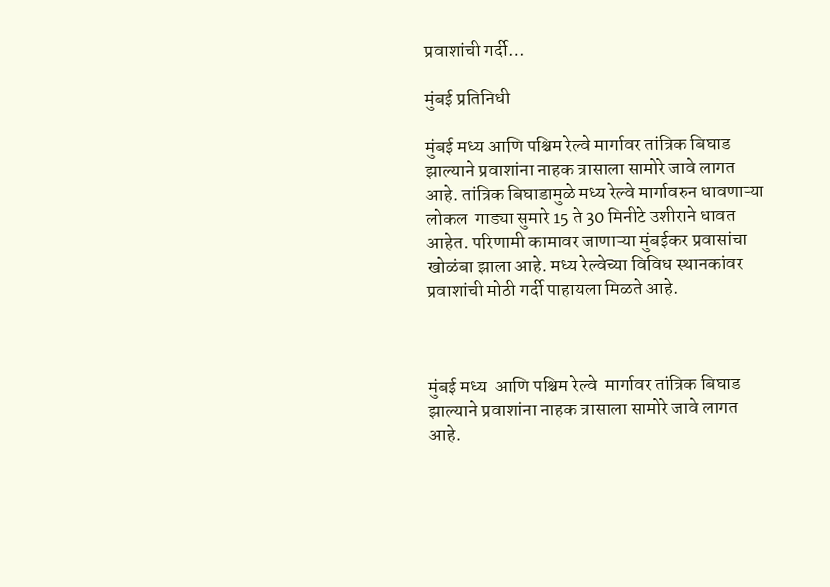प्रवाशांची गर्दी…

मुंबई प्रतिनिधी

मुंबई मध्य आणि पश्चिम रेल्वे मार्गावर तांत्रिक बिघाड झाल्याने प्रवाशांना नाहक त्रासाला सामोरे जावे लागत आहे. तांत्रिक बिघाडामुळे मध्य रेल्वे मार्गावरुन धावणाऱ्या लोकल  गाड्या सुमारे 15 ते 30 मिनीटे उशीराने धावत आहेत. परिणामी कामावर जाणाऱ्या मुंबईकर प्रवासांचा खोळंबा झाला आहे. मध्य रेल्वेच्या विविध स्थानकांवर प्रवाशांची मोठी गर्दी पाहायला मिळते आहे.



मुंबई मध्य  आणि पश्चिम रेल्वे  मार्गावर तांत्रिक बिघाड झाल्याने प्रवाशांना नाहक त्रासाला सामोरे जावे लागत आहे.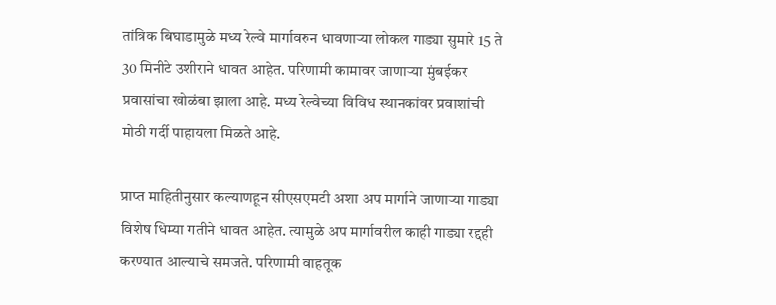तांत्रिक बिघाडामुळे मध्य रेल्वे मार्गावरुन धावणाऱ्या लोकल गाड्या सुमारे 15 ते 30 मिनीटे उशीराने धावत आहेत. परिणामी कामावर जाणाऱ्या मुंबईकर प्रवासांचा खोळंबा झाला आहे. मध्य रेल्वेच्या विविध स्थानकांवर प्रवाशांची मोठी गर्दी पाहायला मिळते आहे.

प्राप्त माहितीनुसार कल्याणहून सीएसएमटी अशा अप मार्गाने जाणाऱ्या गाड्या विशेष धिम्या गतीने धावत आहेत. त्यामुळे अप मार्गावरील काही गाड्या रद्दही करण्यात आल्याचे समजते. परिणामी वाहतूक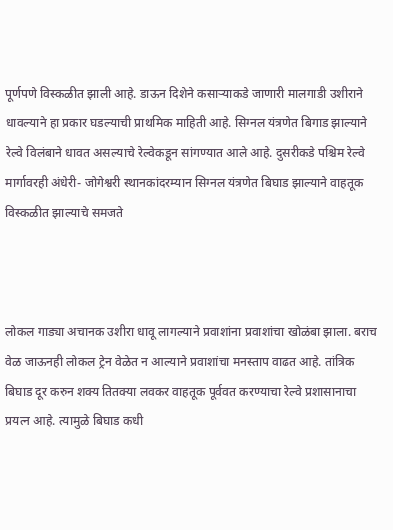पूर्णपणे विस्कळीत झाली आहे. डाऊन दिशेने कसाऱ्याकडे जाणारी मालगाडी उशीराने धावल्याने हा प्रकार घडल्याची प्राथमिक माहिती आहे. सिग्नल यंत्रणेत बिगाड झाल्याने रेल्वे विलंबाने धावत असल्याचे रेल्वेकडून सांगण्यात आले आहे. दुसरीकडे पश्चिम रेल्वे मार्गावरही अंधेरी- जोगेश्वरी स्थानकांदरम्यान सिग्नल यंत्रणेत बिघाड झाल्याने वाहतूक विस्कळीत झाल्याचे समजते



लोकल गाड्या अचानक उशीरा धावू लागल्याने प्रवाशांना प्रवाशांचा खोळंबा झाला. बराच वेळ जाऊनही लोकल ट्रेन वेळेत न आल्याने प्रवाशांचा मनस्ताप वाढत आहे. तांत्रिक बिघाड दूर करुन शक्य तितक्या लवकर वाहतूक पूर्ववत करण्याचा रेल्वे प्रशासानाचा प्रयत्न आहे. त्यामुळे बिघाड कधी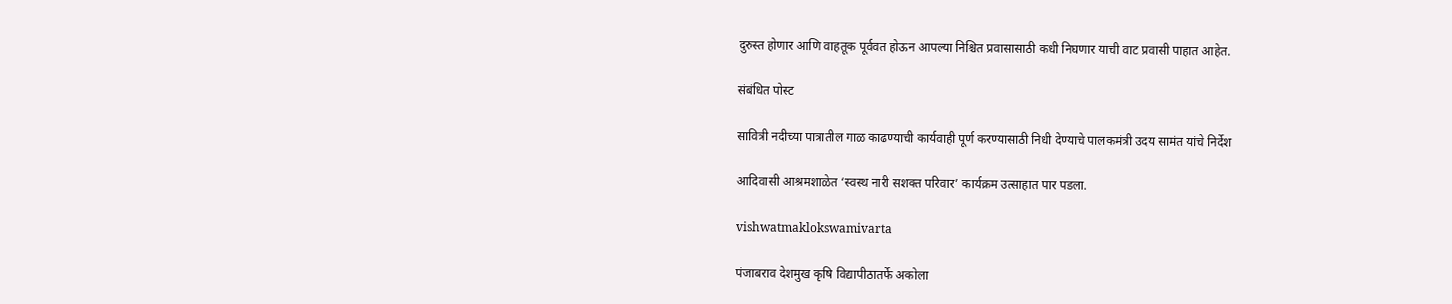दुरुस्त होणार आणि वाहतूक पूर्ववत होऊन आपल्या निश्चित प्रवासासाठी कधी निघणार याची वाट प्रवासी पाहात आहेत.

संबंधित पोस्ट

सावित्री नदीच्या पात्रातील गाळ काढण्याची कार्यवाही पूर्ण करण्यासाठी निधी देण्याचे पालकमंत्री उदय सामंत यांचे निर्देश

आदिवासी आश्रमशाळेत ‘स्वस्थ नारी सशक्त परिवार’ कार्यक्रम उत्साहात पार पडला.

vishwatmaklokswamivarta

पंजाबराव देशमुख कृषि विद्यापीठातर्फे अकोला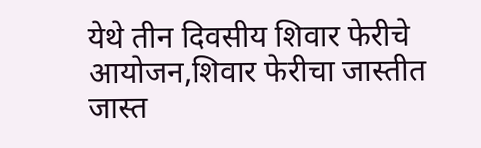येथे तीन दिवसीय शिवार फेरीचे आयोजन,शिवार फेरीचा जास्तीत जास्त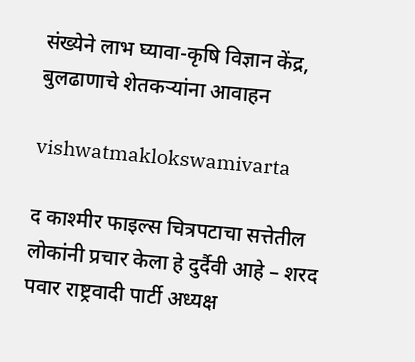संख्येने लाभ घ्यावा-कृषि विज्ञान केंद्र, बुलढाणाचे शेतकऱ्यांना आवाहन

vishwatmaklokswamivarta

द काश्मीर फाइल्स चित्रपटाचा सत्तेतील लोकांनी प्रचार केला हे दुर्दैवी आहे – शरद पवार राष्ट्रवादी पार्टी अध्यक्ष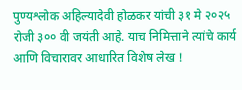पुण्यश्लोक अहिल्यादेवी होळकर यांची ३१ मे २०२५ रोजी ३०० वी जयंती आहे. याच निमित्ताने त्यांचे कार्य आणि विचारावर आधारित विशेष लेख !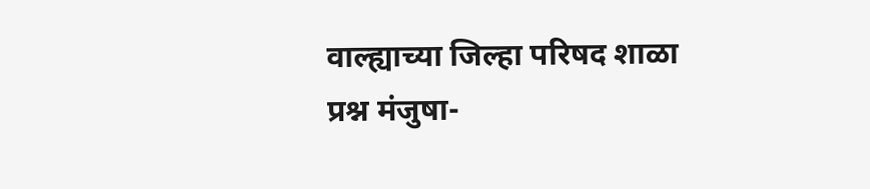वाल्ह्याच्या जिल्हा परिषद शाळा प्रश्न मंजुषा-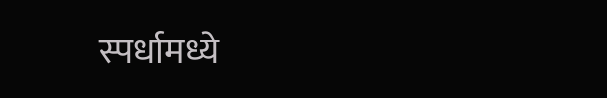स्पर्धामध्ये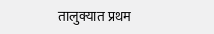तालुक्यात प्रथम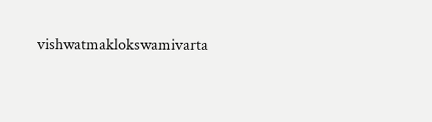vishwatmaklokswamivarta